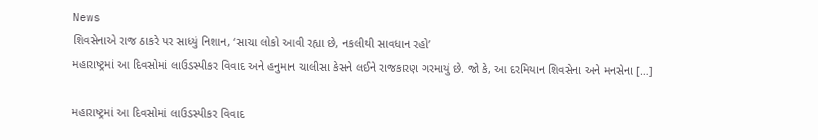News
શિવસેનાએ રાજ ઠાકરે પર સાધ્યું નિશાન, ‘સાચા લોકો આવી રહ્યા છે, નકલીથી સાવધાન રહો’
મહારાષ્ટ્રમાં આ દિવસોમાં લાઉડસ્પીકર વિવાદ અને હનુમાન ચાલીસા કેસને લઈને રાજકારણ ગરમાયું છે. જો કે, આ દરમિયાન શિવસેના અને મનસેના […]

મહારાષ્ટ્રમાં આ દિવસોમાં લાઉડસ્પીકર વિવાદ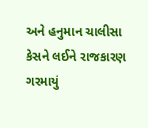અને હનુમાન ચાલીસા કેસને લઈને રાજકારણ ગરમાયું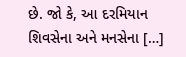છે. જો કે, આ દરમિયાન શિવસેના અને મનસેના […]